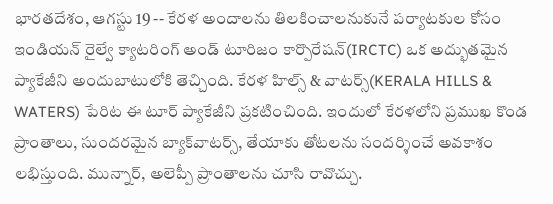భారతదేశం, ఆగస్టు 19 -- కేరళ అందాలను తిలకించాలనుకునే పర్యాటకుల కోసం ఇండియన్ రైల్వే క్యాటరింగ్ అండ్ టూరిజం కార్పొరేషన్(IRCTC) ఒక అద్భుతమైన ప్యాకేజీని అందుబాటులోకి తెచ్చింది. కేరళ హిల్స్ & వాటర్స్(KERALA HILLS & WATERS) పేరిట ఈ టూర్ ప్యాకేజీని ప్రకటించింది. ఇందులో కేరళలోని ప్రముఖ కొండ ప్రాంతాలు, సుందరమైన బ్యాక్‌వాటర్స్, తేయాకు తోటలను సందర్శించే అవకాశం లభిస్తుంది. మున్నార్, అలెప్పీ ప్రాంతాలను చూసి రావొచ్చు.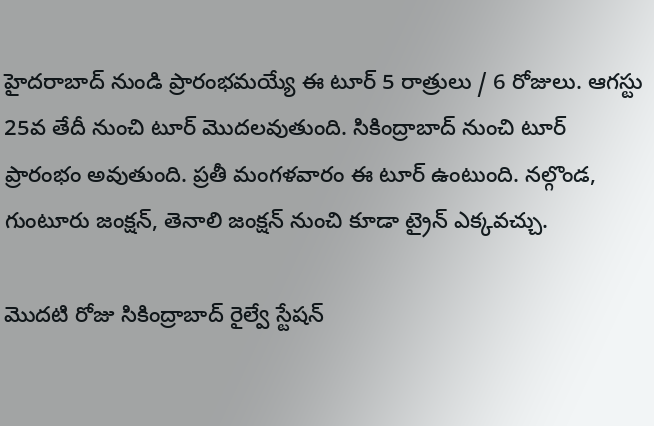హైదరాబాద్ నుండి ప్రారంభమయ్యే ఈ టూర్ 5 రాత్రులు / 6 రోజులు. ఆగస్టు 25వ తేదీ నుంచి టూర్ మెుదలవుతుంది. సికింద్రాబాద్ నుంచి టూర్ ప్రారంభం అవుతుంది. ప్రతీ మంగళవారం ఈ టూర్ ఉంటుంది. నల్గొండ, గుంటూరు జంక్షన్, తెనాలి జంక్షన్ నుంచి కూడా ట్రైన్ ఎక్కవచ్చు.

మెుదటి రోజు సికింద్రాబాద్ రైల్వే స్టేషన్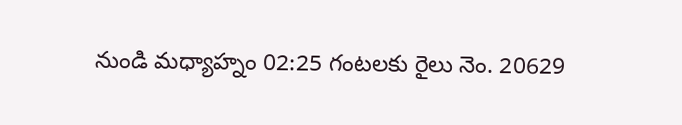నుండి మధ్యాహ్నం 02:25 గంటలకు రైలు నెం. 20629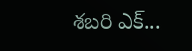శబరి ఎక్...